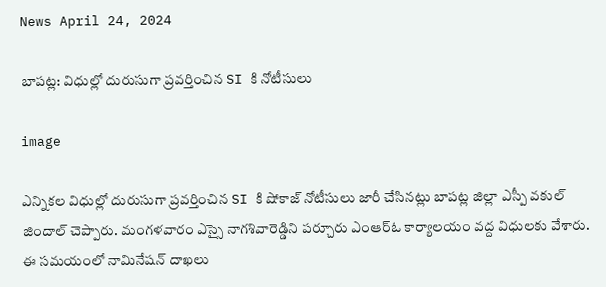News April 24, 2024

బాపట్ల: విధుల్లో దురుసుగా ప్రవర్తించిన SI కి నోటీసులు

image

ఎన్నికల విధుల్లో దురుసుగా ప్రవర్తించిన SI కి షోకాజ్ నోటీసులు జారీ చేసినట్లు బాపట్ల జిల్లా ఎస్పీ వకుల్ జిందాల్ చెప్పారు. మంగళవారం ఎస్సై నాగశివారెడ్డిని పర్చూరు ఎంఆర్ఓ కార్యాలయం వద్ద విధులకు వేశారు. ఈ సమయంలో నామినేషన్ దాఖలు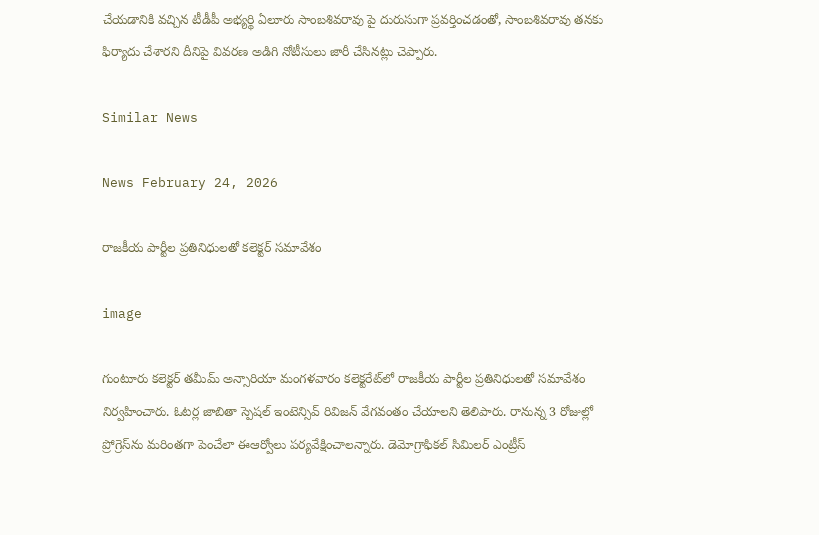చేయడానికి వచ్చిన టీడీపీ అభ్యర్థి ఏలూరు సాంబశివరావు పై దురుసుగా ప్రవర్తించడంతో, సాంబశివరావు తనకు ఫిర్యాదు చేశారని దీనిపై వివరణ అడిగి నోటీసులు జారీ చేసినట్లు చెప్పారు.

Similar News

News February 24, 2026

రాజకీయ పార్టీల ప్రతినిధులతో కలెక్టర్ సమావేశం

image

గుంటూరు కలెక్టర్ తమీమ్ అన్సారియా మంగళవారం కలెక్టరేట్‌లో రాజకీయ పార్టీల ప్రతినిధులతో సమావేశం నిర్వహించారు. ఓటర్ల జాబితా స్పెషల్ ఇంటెన్సివ్ రివిజన్ వేగవంతం చేయాలని తెలిపారు. రానున్న 3 రోజుల్లో ప్రోగ్రెస్‌ను మరింతగా పెంచేలా ఈఆర్వోలు పర్యవేక్షించాలన్నారు. డెమోగ్రాఫికల్ సిమిలర్ ఎంట్రీస్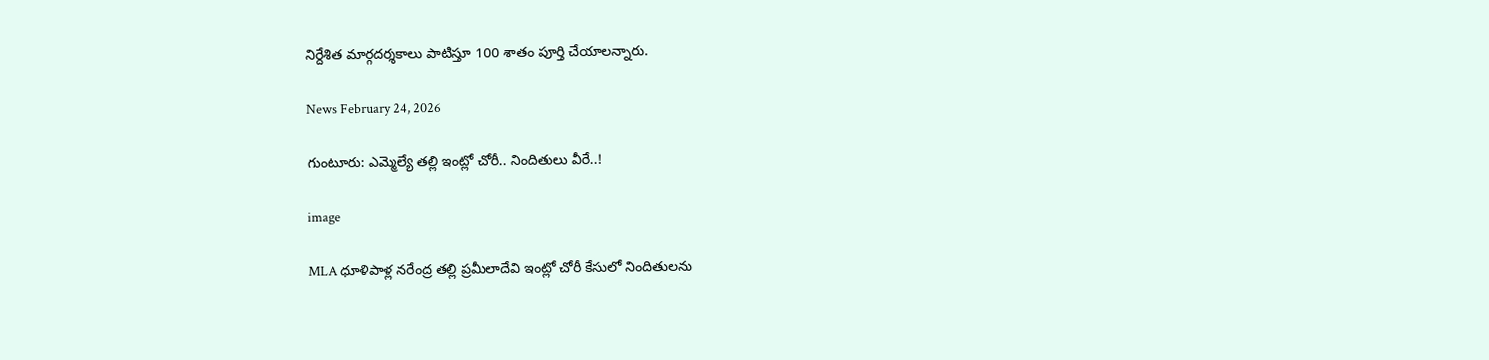నిర్దేశిత మార్గదర్శకాలు పాటిస్తూ 100 శాతం పూర్తి చేయాలన్నారు.

News February 24, 2026

గుంటూరు: ఎమ్మెల్యే తల్లి ఇంట్లో చోరీ.. నిందితులు వీరే..!

image

MLA ధూళిపాళ్ల నరేంద్ర తల్లి ప్రమీలాదేవి ఇంట్లో చోరీ కేసులో నిందితులను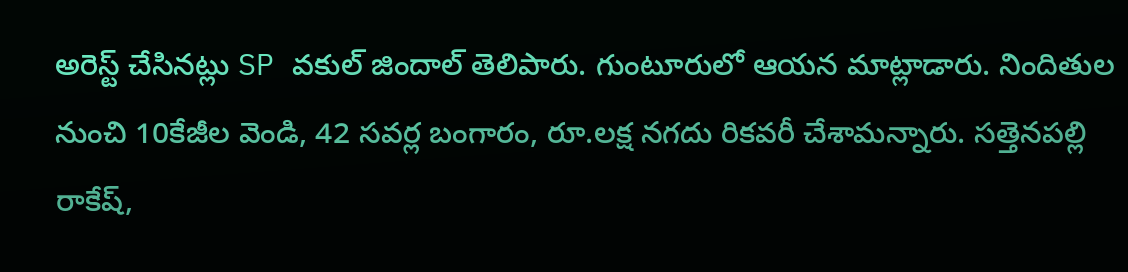అరెస్ట్ చేసినట్లు SP వకుల్ జిందాల్ తెలిపారు. గుంటూరులో ఆయన మాట్లాడారు. నిందితుల నుంచి 10కేజీల వెండి, 42 సవర్ల బంగారం, రూ.లక్ష నగదు రికవరీ చేశామన్నారు. సత్తెనపల్లి రాకేష్,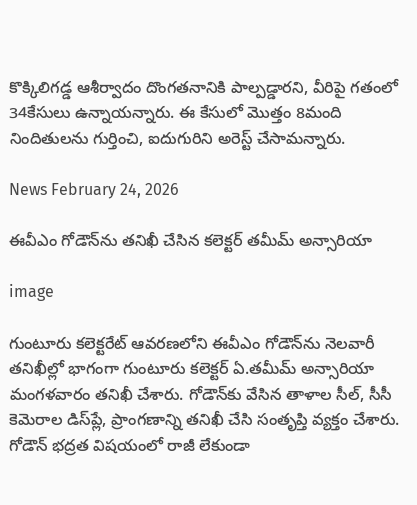కొక్కిలిగడ్డ ఆశీర్వాదం దొంగతనానికి పాల్పడ్డారని, వీరిపై గతంలో 34కేసులు ఉన్నాయన్నారు. ఈ కేసులో మొత్తం 8మంది నిందితులను గుర్తించి, ఐదుగురిని అరెస్ట్ చేసామన్నారు.

News February 24, 2026

ఈవీఎం గోడౌన్‌ను తనిఖీ చేసిన కలెక్టర్ తమీమ్ అన్సారియా

image

గుంటూరు కలెక్టరేట్ ఆవరణలోని ఈవీఎం గోడౌన్‌ను నెలవారీ తనిఖీల్లో భాగంగా గుంటూరు కలెక్టర్ ఏ.తమీమ్ అన్సారియా మంగళవారం తనిఖీ చేశారు. గోడౌన్‌కు వేసిన తాళాల సీల్, సీసీ కెమెరాల డిస్‌ప్లే, ప్రాంగణాన్ని తనిఖీ చేసి సంతృప్తి వ్యక్తం చేశారు. గోడౌన్ భద్రత విషయంలో రాజీ లేకుండా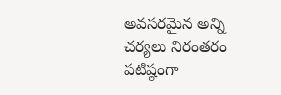అవసరమైన అన్ని చర్యలు నిరంతరం పటిష్ఠంగా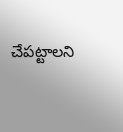చేపట్టాలని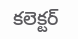కలెక్టర్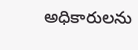అధికారులను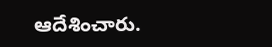ఆదేశించారు.